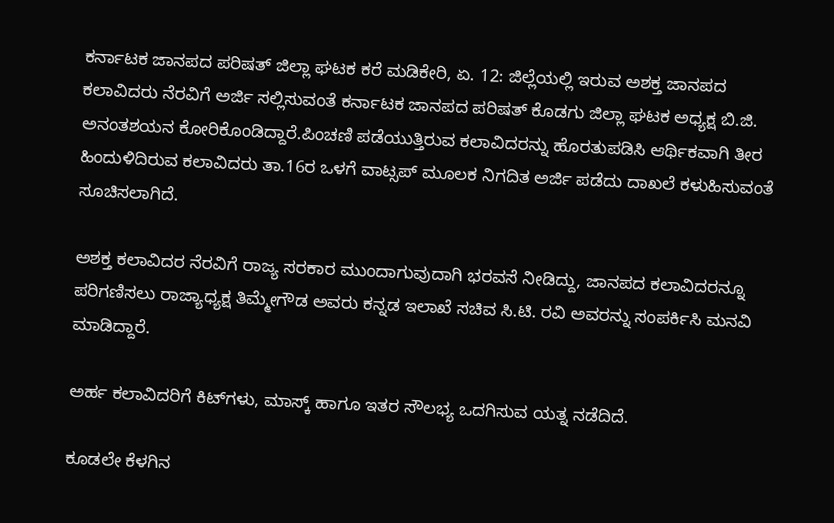ಕರ್ನಾಟಕ ಜಾನಪದ ಪರಿಷತ್ ಜಿಲ್ಲಾ ಘಟಕ ಕರೆ ಮಡಿಕೇರಿ, ಏ. 12: ಜಿಲ್ಲೆಯಲ್ಲಿ ಇರುವ ಅಶಕ್ತ ಜಾನಪದ ಕಲಾವಿದರು ನೆರವಿಗೆ ಅರ್ಜಿ ಸಲ್ಲಿಸುವಂತೆ ಕರ್ನಾಟಕ ಜಾನಪದ ಪರಿಷತ್ ಕೊಡಗು ಜಿಲ್ಲಾ ಘಟಕ ಅಧ್ಯಕ್ಷ ಬಿ.ಜಿ. ಅನಂತಶಯನ ಕೋರಿಕೊಂಡಿದ್ದಾರೆ.ಪಿಂಚಣಿ ಪಡೆಯುತ್ತಿರುವ ಕಲಾವಿದರನ್ನು ಹೊರತುಪಡಿಸಿ ಆರ್ಥಿಕವಾಗಿ ತೀರ ಹಿಂದುಳಿದಿರುವ ಕಲಾವಿದರು ತಾ.16ರ ಒಳಗೆ ವಾಟ್ಸಪ್ ಮೂಲಕ ನಿಗದಿತ ಅರ್ಜಿ ಪಡೆದು ದಾಖಲೆ ಕಳುಹಿಸುವಂತೆ ಸೂಚಿಸಲಾಗಿದೆ.

ಅಶಕ್ತ ಕಲಾವಿದರ ನೆರವಿಗೆ ರಾಜ್ಯ ಸರಕಾರ ಮುಂದಾಗುವುದಾಗಿ ಭರವಸೆ ನೀಡಿದ್ದು, ಜಾನಪದ ಕಲಾವಿದರನ್ನೂ ಪರಿಗಣಿಸಲು ರಾಜ್ಯಾಧ್ಯಕ್ಷ ತಿಮ್ಮೇಗೌಡ ಅವರು ಕನ್ನಡ ಇಲಾಖೆ ಸಚಿವ ಸಿ.ಟಿ. ರವಿ ಅವರನ್ನು ಸಂಪರ್ಕಿಸಿ ಮನವಿ ಮಾಡಿದ್ದಾರೆ.

ಅರ್ಹ ಕಲಾವಿದರಿಗೆ ಕಿಟ್‍ಗಳು, ಮಾಸ್ಕ್ ಹಾಗೂ ಇತರ ಸೌಲಭ್ಯ ಒದಗಿಸುವ ಯತ್ನ ನಡೆದಿದೆ.

ಕೂಡಲೇ ಕೆಳಗಿನ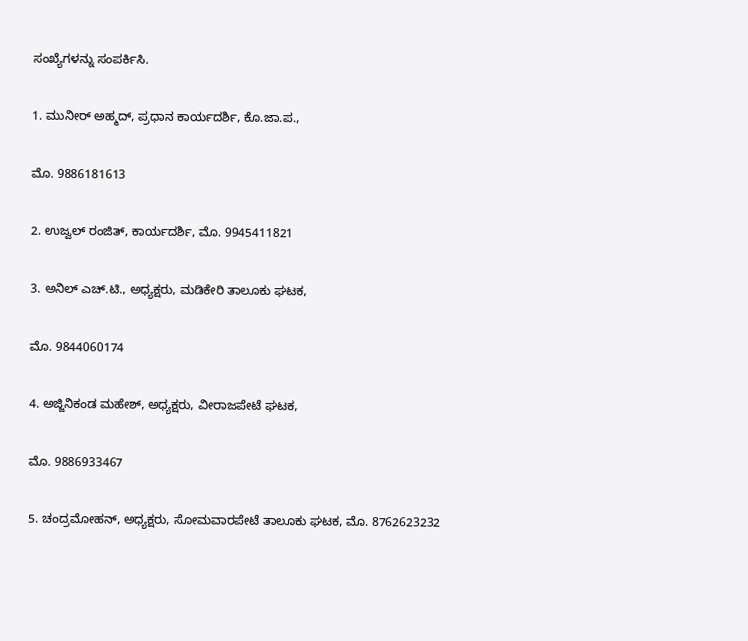ಸಂಖ್ಯೆಗಳನ್ನು ಸಂಪರ್ಕಿಸಿ.

1. ಮುನೀರ್ ಅಹ್ಮದ್, ಪ್ರಧಾನ ಕಾರ್ಯದರ್ಶಿ, ಕೊ.ಜಾ.ಪ.,

ಮೊ. 9886181613

2. ಉಜ್ವಲ್ ರಂಜಿತ್, ಕಾರ್ಯದರ್ಶಿ, ಮೊ. 9945411821

3. ಅನಿಲ್ ಎಚ್.ಟಿ., ಅಧ್ಯಕ್ಷರು, ಮಡಿಕೇರಿ ತಾಲೂಕು ಘಟಕ,

ಮೊ. 9844060174

4. ಅಜ್ಜಿನಿಕಂಡ ಮಹೇಶ್, ಅಧ್ಯಕ್ಷರು, ವೀರಾಜಪೇಟೆ ಘಟಕ,

ಮೊ. 9886933467

5. ಚಂದ್ರಮೋಹನ್, ಅಧ್ಯಕ್ಷರು, ಸೋಮವಾರಪೇಟೆ ತಾಲೂಕು ಘಟಕ, ಮೊ. 8762623232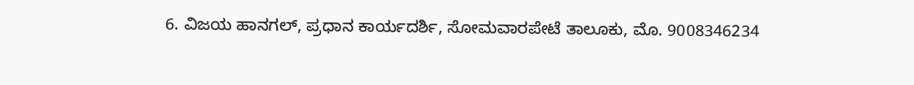6. ವಿಜಯ ಹಾನಗಲ್, ಪ್ರಧಾನ ಕಾರ್ಯದರ್ಶಿ, ಸೋಮವಾರಪೇಟೆ ತಾಲೂಕು, ಮೊ. 9008346234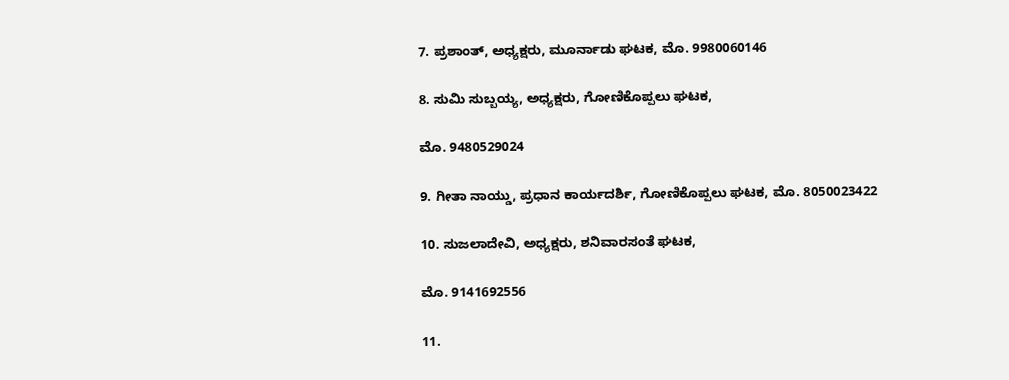7. ಪ್ರಶಾಂತ್, ಅಧ್ಯಕ್ಷರು, ಮೂರ್ನಾಡು ಘಟಕ, ಮೊ. 9980060146

8. ಸುಮಿ ಸುಬ್ಬಯ್ಯ, ಅಧ್ಯಕ್ಷರು, ಗೋಣಿಕೊಪ್ಪಲು ಘಟಕ,

ಮೊ. 9480529024

9. ಗೀತಾ ನಾಯ್ಡು, ಪ್ರಧಾನ ಕಾರ್ಯದರ್ಶಿ, ಗೋಣಿಕೊಪ್ಪಲು ಘಟಕ, ಮೊ. 8050023422

10. ಸುಜಲಾದೇವಿ, ಅಧ್ಯಕ್ಷರು, ಶನಿವಾರಸಂತೆ ಘಟಕ,

ಮೊ. 9141692556

11.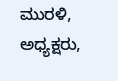ಮುರಳಿ, ಅಧ್ಯಕ್ಷರು,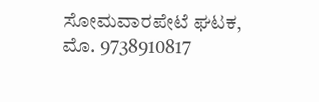ಸೋಮವಾರಪೇಟೆ ಘಟಕ, ಮೊ. 9738910817